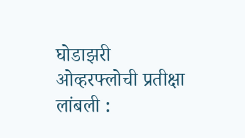घोडाझरी ओव्हरफ्लोची प्रतीक्षा लांबली :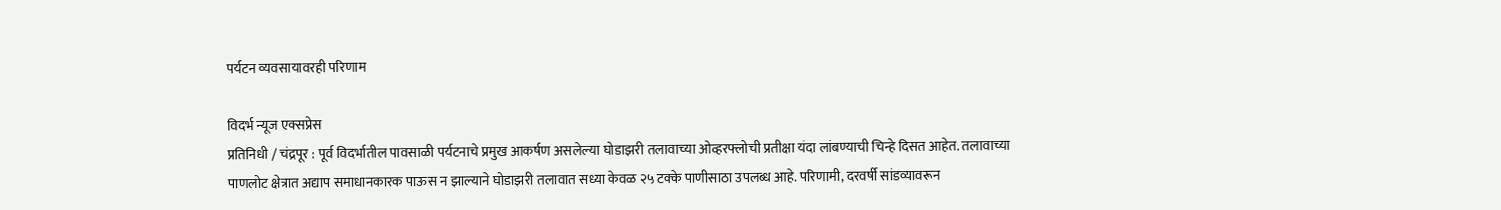पर्यटन व्यवसायावरही परिणाम

विदर्भ न्यूज एक्सप्रेस
प्रतिनिधी / चंद्रपूर : पूर्व विदर्भातील पावसाळी पर्यटनाचे प्रमुख आकर्षण असलेल्या घोडाझरी तलावाच्या ओव्हरफ्लोची प्रतीक्षा यंदा लांबण्याची चिन्हे दिसत आहेत. तलावाच्या पाणलोट क्षेत्रात अद्याप समाधानकारक पाऊस न झाल्याने घोडाझरी तलावात सध्या केवळ २५ टक्के पाणीसाठा उपलब्ध आहे. परिणामी, दरवर्षी सांडव्यावरून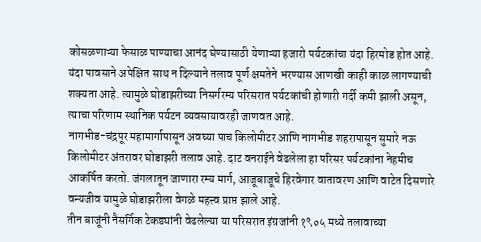कोसळणाऱ्या फेसाळ पाण्याचा आनंद घेण्यासाठी येणाऱ्या हजारो पर्यटकांचा यंदा हिरमोड होत आहे.
यंदा पावसाने अपेक्षित साथ न दिल्याने तलाव पूर्ण क्षमतेने भरण्यास आणखी काही काळ लागण्याची शक्यता आहे. त्यामुळे घोडाझरीच्या निसर्गरम्य परिसरात पर्यटकांची होणारी गर्दी कमी झाली असून, त्याचा परिणाम स्थानिक पर्यटन व्यवसायावरही जाणवत आहे.
नागभीड-चंद्रपूर महामार्गापासून अवघ्या पाच किलोमीटर आणि नागभीड शहरापासून सुमारे नऊ किलोमीटर अंतरावर घोडाझरी तलाव आहे. दाट वनराईने वेढलेला हा परिसर पर्यटकांना नेहमीच आकर्षित करतो. जंगलातून जाणारा रम्य मार्ग, आजूबाजूचे हिरवेगार वातावरण आणि वाटेत दिसणारे वन्यजीव यामुळे घोडाझरीला वेगळे महत्त्व प्राप्त झाले आहे.
तीन बाजूंनी नैसर्गिक टेकड्यांनी वेढलेल्या या परिसरात इंग्रजांनी १९०५ मध्ये तलावाच्या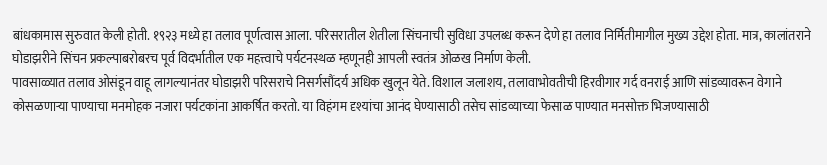बांधकामास सुरुवात केली होती. १९२३ मध्ये हा तलाव पूर्णत्वास आला. परिसरातील शेतीला सिंचनाची सुविधा उपलब्ध करून देणे हा तलाव निर्मितीमागील मुख्य उद्देश होता. मात्र, कालांतराने घोडाझरीने सिंचन प्रकल्पाबरोबरच पूर्व विदर्भातील एक महत्त्वाचे पर्यटनस्थळ म्हणूनही आपली स्वतंत्र ओळख निर्माण केली.
पावसाळ्यात तलाव ओसंडून वाहू लागल्यानंतर घोडाझरी परिसराचे निसर्गसौंदर्य अधिक खुलून येते. विशाल जलाशय, तलावाभोवतीची हिरवीगार गर्द वनराई आणि सांडव्यावरून वेगाने कोसळणाऱ्या पाण्याचा मनमोहक नजारा पर्यटकांना आकर्षित करतो. या विहंगम दृश्यांचा आनंद घेण्यासाठी तसेच सांडव्याच्या फेसाळ पाण्यात मनसोक्त भिजण्यासाठी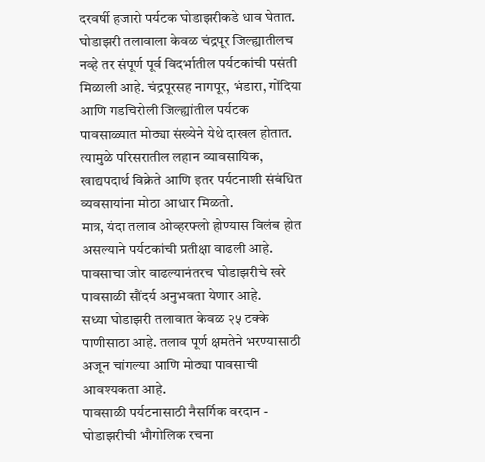दरवर्षी हजारो पर्यटक घोडाझरीकडे धाव घेतात.
घोडाझरी तलावाला केवळ चंद्रपूर जिल्ह्यातीलच नव्हे तर संपूर्ण पूर्व विदर्भातील पर्यटकांची पसंती मिळाली आहे. चंद्रपूरसह नागपूर, भंडारा, गोंदिया आणि गडचिरोली जिल्ह्यांतील पर्यटक पावसाळ्यात मोठ्या संख्येने येथे दाखल होतात. त्यामुळे परिसरातील लहान व्यावसायिक, खाद्यपदार्थ विक्रेते आणि इतर पर्यटनाशी संबंधित व्यवसायांना मोठा आधार मिळतो.
मात्र, यंदा तलाव ओव्हरफ्लो होण्यास विलंब होत असल्याने पर्यटकांची प्रतीक्षा वाढली आहे. पावसाचा जोर वाढल्यानंतरच घोडाझरीचे खरे पावसाळी सौंदर्य अनुभवता येणार आहे.
सध्या घोडाझरी तलावात केवळ २५ टक्के पाणीसाठा आहे. तलाव पूर्ण क्षमतेने भरण्यासाठी अजून चांगल्या आणि मोठ्या पावसाची आवश्यकता आहे.
पावसाळी पर्यटनासाठी नैसर्गिक वरदान -
घोडाझरीची भौगोलिक रचना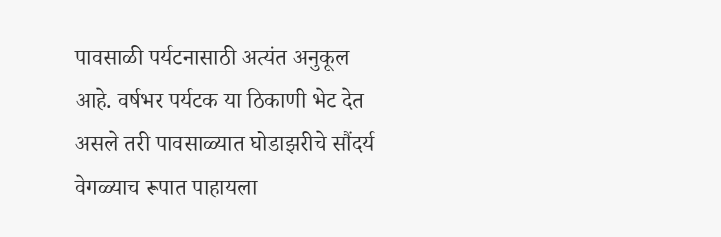पावसाळी पर्यटनासाठी अत्यंत अनुकूल आहे. वर्षभर पर्यटक या ठिकाणी भेट देत असले तरी पावसाळ्यात घोडाझरीचे सौंदर्य वेगळ्याच रूपात पाहायला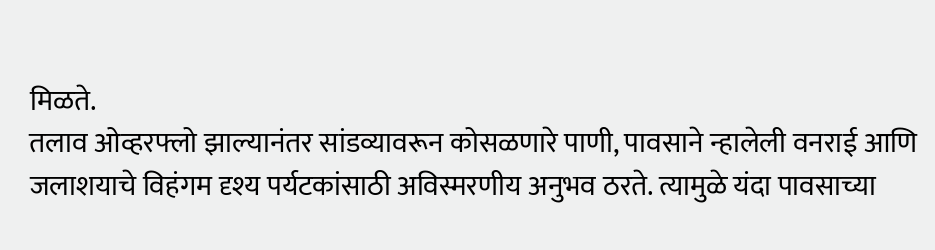मिळते.
तलाव ओव्हरफ्लो झाल्यानंतर सांडव्यावरून कोसळणारे पाणी, पावसाने न्हालेली वनराई आणि जलाशयाचे विहंगम दृश्य पर्यटकांसाठी अविस्मरणीय अनुभव ठरते. त्यामुळे यंदा पावसाच्या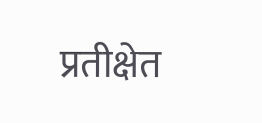प्रतीक्षेत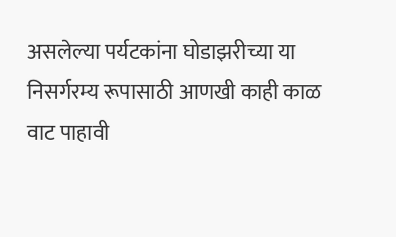असलेल्या पर्यटकांना घोडाझरीच्या या निसर्गरम्य रूपासाठी आणखी काही काळ वाट पाहावी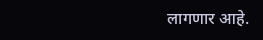लागणार आहे.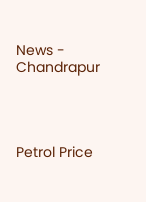News - Chandrapur




Petrol Price